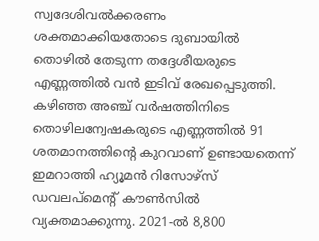സ്വദേശിവൽക്കരണം ശക്തമാക്കിയതോടെ ദുബായിൽ തൊഴിൽ തേടുന്ന തദ്ദേശീയരുടെ എണ്ണത്തിൽ വൻ ഇടിവ് രേഖപ്പെടുത്തി. കഴിഞ്ഞ അഞ്ച് വർഷത്തിനിടെ തൊഴിലന്വേഷകരുടെ എണ്ണത്തിൽ 91 ശതമാനത്തിന്റെ കുറവാണ് ഉണ്ടായതെന്ന് ഇമറാത്തി ഹ്യൂമൻ റിസോഴ്സ് ഡവലപ്മെന്റ് കൗൺസിൽ വ്യക്തമാക്കുന്നു. 2021-ൽ 8,800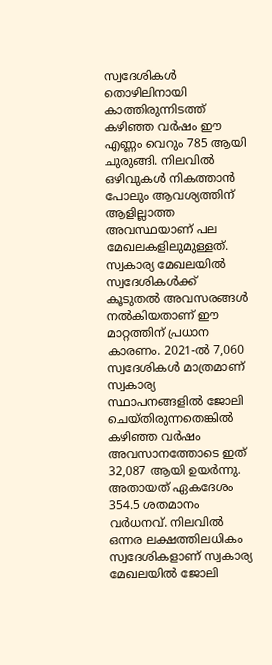സ്വദേശികൾ തൊഴിലിനായി കാത്തിരുന്നിടത്ത് കഴിഞ്ഞ വർഷം ഈ എണ്ണം വെറും 785 ആയി ചുരുങ്ങി. നിലവിൽ ഒഴിവുകൾ നികത്താൻ പോലും ആവശ്യത്തിന് ആളില്ലാത്ത അവസ്ഥയാണ് പല മേഖലകളിലുമുള്ളത്.
സ്വകാര്യ മേഖലയിൽ സ്വദേശികൾക്ക് കൂടുതൽ അവസരങ്ങൾ നൽകിയതാണ് ഈ മാറ്റത്തിന് പ്രധാന കാരണം. 2021-ൽ 7,060 സ്വദേശികൾ മാത്രമാണ് സ്വകാര്യ സ്ഥാപനങ്ങളിൽ ജോലി ചെയ്തിരുന്നതെങ്കിൽ കഴിഞ്ഞ വർഷം അവസാനത്തോടെ ഇത് 32,087 ആയി ഉയർന്നു. അതായത് ഏകദേശം 354.5 ശതമാനം വർധനവ്. നിലവിൽ ഒന്നര ലക്ഷത്തിലധികം സ്വദേശികളാണ് സ്വകാര്യ മേഖലയിൽ ജോലി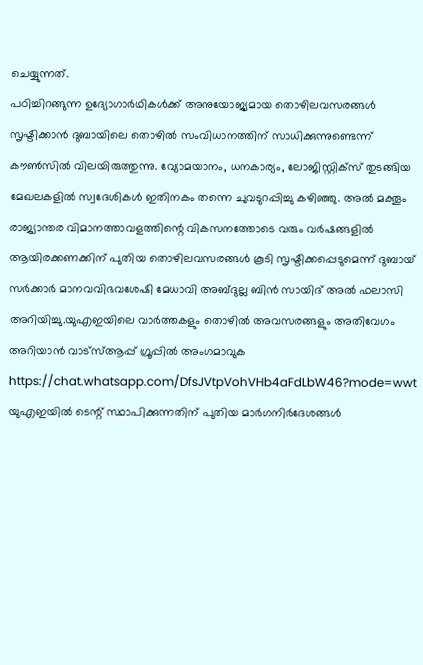ചെയ്യുന്നത്.
പഠിച്ചിറങ്ങുന്ന ഉദ്യോഗാർഥികൾക്ക് അനുയോജ്യമായ തൊഴിലവസരങ്ങൾ സൃഷ്ടിക്കാൻ ദുബായിലെ തൊഴിൽ സംവിധാനത്തിന് സാധിക്കുന്നുണ്ടെന്ന് കൗൺസിൽ വിലയിരുത്തുന്നു. വ്യോമയാനം, ധനകാര്യം, ലോജിസ്റ്റിക്സ് തുടങ്ങിയ മേഖലകളിൽ സ്വദേശികൾ ഇതിനകം തന്നെ ചുവടുറപ്പിച്ചു കഴിഞ്ഞു. അൽ മക്തൂം രാജ്യാന്തര വിമാനത്താവളത്തിന്റെ വികസനത്തോടെ വരും വർഷങ്ങളിൽ ആയിരക്കണക്കിന് പുതിയ തൊഴിലവസരങ്ങൾ കൂടി സൃഷ്ടിക്കപ്പെടുമെന്ന് ദുബായ് സർക്കാർ മാനവവിഭവശേഷി മേധാവി അബ്ദുല്ല ബിൻ സായിദ് അൽ ഫലാസി അറിയിച്ചു.യുഎഇയിലെ വാർത്തകളും തൊഴിൽ അവസരങ്ങളും അതിവേഗം അറിയാൻ വാട്സ്ആപ്പ് ഗ്രൂപ്പിൽ അംഗമാവുക https://chat.whatsapp.com/DfsJVtpVohVHb4aFdLbW46?mode=wwt
യുഎഇയിൽ ടെന്റ് സ്ഥാപിക്കുന്നതിന് പുതിയ മാർഗനിർദേശങ്ങൾ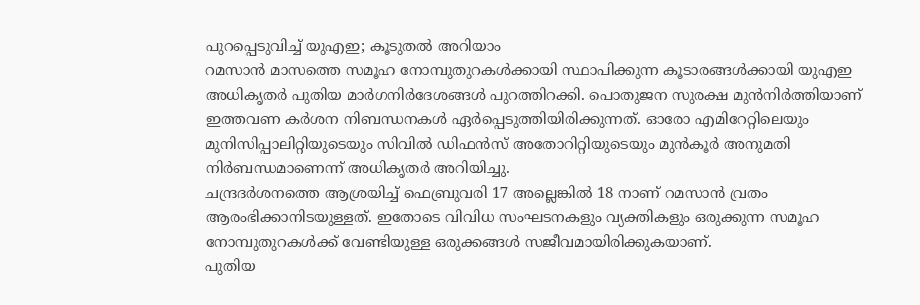പുറപ്പെടുവിച്ച് യുഎഇ; കൂടുതൽ അറിയാം
റമസാൻ മാസത്തെ സമൂഹ നോമ്പുതുറകൾക്കായി സ്ഥാപിക്കുന്ന കൂടാരങ്ങൾക്കായി യുഎഇ അധികൃതർ പുതിയ മാർഗനിർദേശങ്ങൾ പുറത്തിറക്കി. പൊതുജന സുരക്ഷ മുൻനിർത്തിയാണ് ഇത്തവണ കർശന നിബന്ധനകൾ ഏർപ്പെടുത്തിയിരിക്കുന്നത്. ഓരോ എമിറേറ്റിലെയും മുനിസിപ്പാലിറ്റിയുടെയും സിവിൽ ഡിഫൻസ് അതോറിറ്റിയുടെയും മുൻകൂർ അനുമതി നിർബന്ധമാണെന്ന് അധികൃതർ അറിയിച്ചു.
ചന്ദ്രദർശനത്തെ ആശ്രയിച്ച് ഫെബ്രുവരി 17 അല്ലെങ്കിൽ 18 നാണ് റമസാൻ വ്രതം ആരംഭിക്കാനിടയുള്ളത്. ഇതോടെ വിവിധ സംഘടനകളും വ്യക്തികളും ഒരുക്കുന്ന സമൂഹ നോമ്പുതുറകൾക്ക് വേണ്ടിയുള്ള ഒരുക്കങ്ങൾ സജീവമായിരിക്കുകയാണ്.
പുതിയ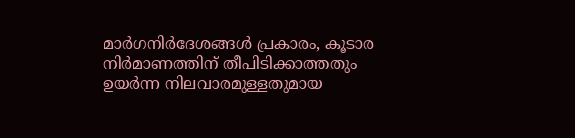മാർഗനിർദേശങ്ങൾ പ്രകാരം, കൂടാര നിർമാണത്തിന് തീപിടിക്കാത്തതും ഉയർന്ന നിലവാരമുള്ളതുമായ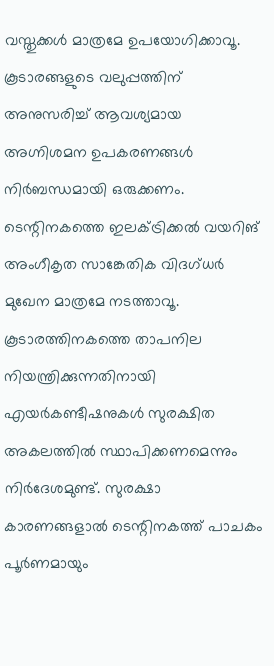വസ്തുക്കൾ മാത്രമേ ഉപയോഗിക്കാവൂ. കൂടാരങ്ങളുടെ വലുപ്പത്തിന് അനുസരിച്ച് ആവശ്യമായ അഗ്നിശമന ഉപകരണങ്ങൾ നിർബന്ധമായി ഒരുക്കണം. ടെന്റിനകത്തെ ഇലക്ട്രിക്കൽ വയറിങ് അംഗീകൃത സാങ്കേതിക വിദഗ്ധർ മുഖേന മാത്രമേ നടത്താവൂ. കൂടാരത്തിനകത്തെ താപനില നിയന്ത്രിക്കുന്നതിനായി എയർകണ്ടീഷനുകൾ സുരക്ഷിത അകലത്തിൽ സ്ഥാപിക്കണമെന്നും നിർദേശമുണ്ട്. സുരക്ഷാ കാരണങ്ങളാൽ ടെന്റിനകത്ത് പാചകം പൂർണമായും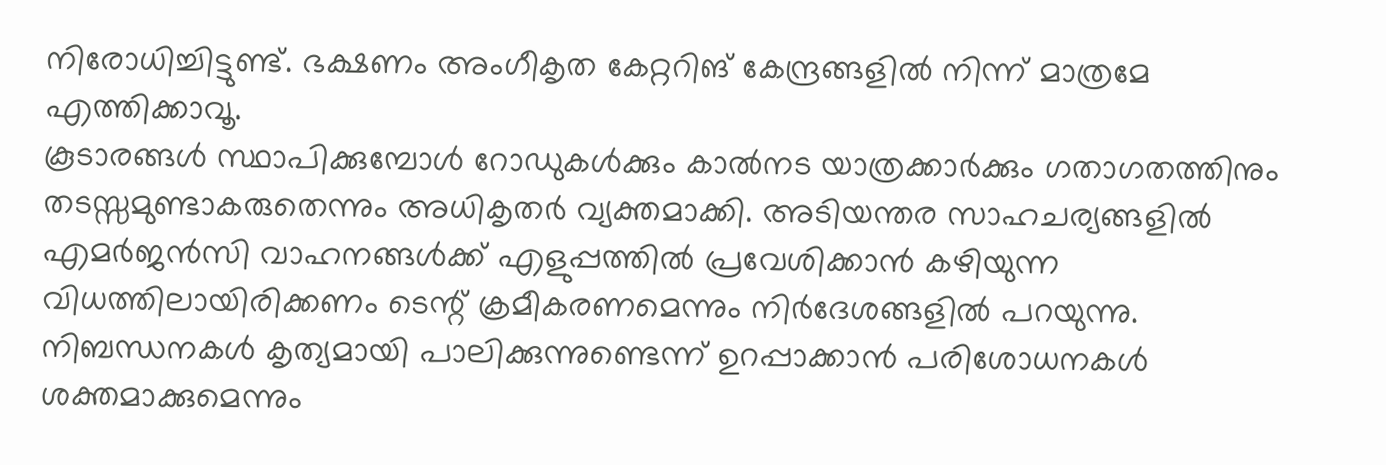നിരോധിച്ചിട്ടുണ്ട്. ഭക്ഷണം അംഗീകൃത കേറ്ററിങ് കേന്ദ്രങ്ങളിൽ നിന്ന് മാത്രമേ എത്തിക്കാവൂ.
കൂടാരങ്ങൾ സ്ഥാപിക്കുമ്പോൾ റോഡുകൾക്കും കാൽനട യാത്രക്കാർക്കും ഗതാഗതത്തിനും തടസ്സമുണ്ടാകരുതെന്നും അധികൃതർ വ്യക്തമാക്കി. അടിയന്തര സാഹചര്യങ്ങളിൽ എമർജൻസി വാഹനങ്ങൾക്ക് എളുപ്പത്തിൽ പ്രവേശിക്കാൻ കഴിയുന്ന വിധത്തിലായിരിക്കണം ടെന്റ് ക്രമീകരണമെന്നും നിർദേശങ്ങളിൽ പറയുന്നു. നിബന്ധനകൾ കൃത്യമായി പാലിക്കുന്നുണ്ടെന്ന് ഉറപ്പാക്കാൻ പരിശോധനകൾ ശക്തമാക്കുമെന്നും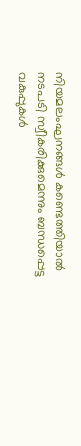നിയമലംഘനങ്ങൾ കണ്ടെത്തിയാൽ നടപടി സ്വീകരിക്കുമെന്നും ബന്ധപ്പെട്ട വകുപ്പുകൾ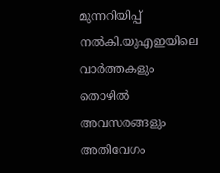മുന്നറിയിപ്പ് നൽകി.യുഎഇയിലെ വാർത്തകളും തൊഴിൽ അവസരങ്ങളും അതിവേഗം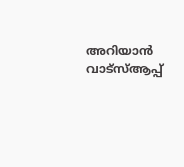അറിയാൻ വാട്സ്ആപ്പ്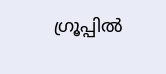ഗ്രൂപ്പിൽ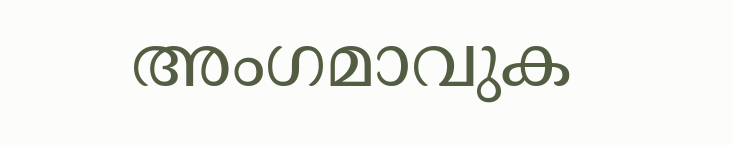അംഗമാവുക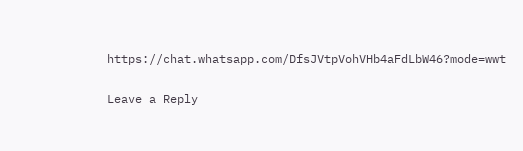https://chat.whatsapp.com/DfsJVtpVohVHb4aFdLbW46?mode=wwt

Leave a Reply